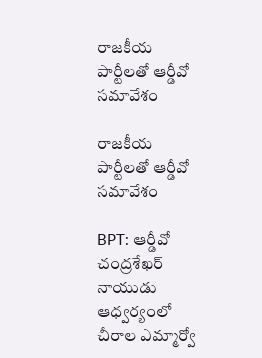రాజకీయ పార్టీలతో ఆర్డీవో సమావేశం

రాజకీయ పార్టీలతో ఆర్డీవో సమావేశం

BPT: ఆర్డీవో చంద్రశేఖర్ నాయుడు ఆధ్వర్యంలో చీరాల ఎమ్మార్వో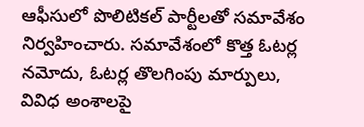ఆఫీసులో పొలిటికల్ పార్టీలతో సమావేశం నిర్వహించారు. సమావేశంలో కొత్త ఓటర్ల నమోదు, ఓటర్ల తొలగింపు మార్పులు, వివిధ అంశాలపై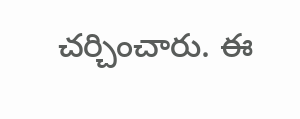చర్చించారు. ఈ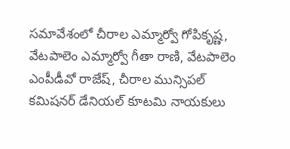సమావేశంలో చీరాల ఎమ్మార్వో గోపికృష్ణ, వేటపాలెం ఎమ్మార్వో గీతా రాణి, వేటపాలెం ఎంపీడీవో రాజేష్, చీరాల మున్సిపల్ కమిషనర్ డేనియల్ కూటమి నాయకులు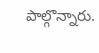పాల్గొన్నారు.